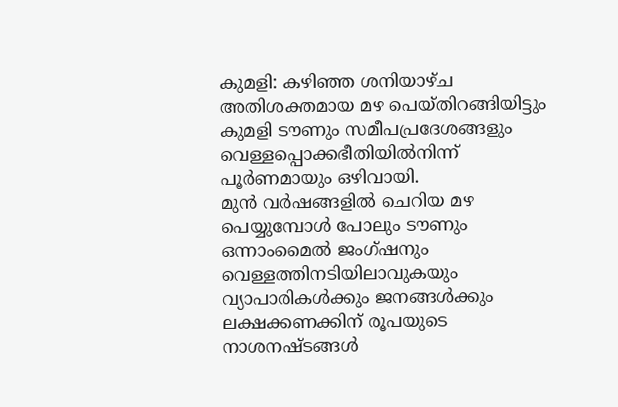കുമളി: കഴിഞ്ഞ ശനിയാഴ്ച അതിശക്തമായ മഴ പെയ്തിറങ്ങിയിട്ടും കുമളി ടൗണും സമീപപ്രദേശങ്ങളും വെള്ളപ്പൊക്കഭീതിയിൽനിന്ന് പൂർണമായും ഒഴിവായി.
മുൻ വർഷങ്ങളിൽ ചെറിയ മഴ പെയ്യുമ്പോൾ പോലും ടൗണും ഒന്നാംമൈൽ ജംഗ്ഷനും വെള്ളത്തിനടിയിലാവുകയും വ്യാപാരികൾക്കും ജനങ്ങൾക്കും ലക്ഷക്കണക്കിന് രൂപയുടെ നാശനഷ്ടങ്ങൾ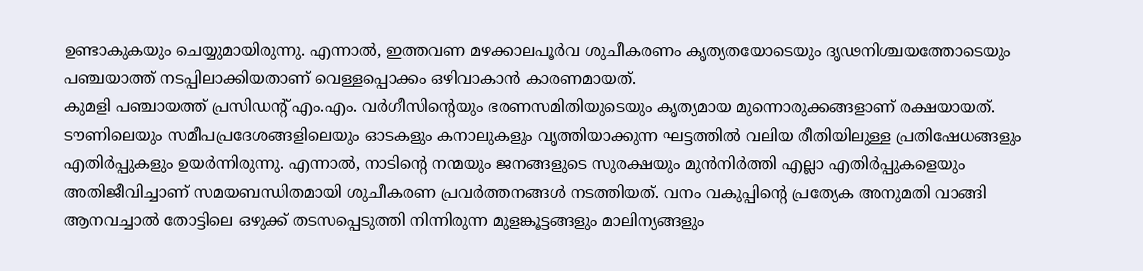ഉണ്ടാകുകയും ചെയ്യുമായിരുന്നു. എന്നാൽ, ഇത്തവണ മഴക്കാലപൂർവ ശുചീകരണം കൃത്യതയോടെയും ദൃഢനിശ്ചയത്തോടെയും പഞ്ചയാത്ത് നടപ്പിലാക്കിയതാണ് വെള്ളപ്പൊക്കം ഒഴിവാകാൻ കാരണമായത്.
കുമളി പഞ്ചായത്ത് പ്രസിഡന്റ് എം.എം. വർഗീസിന്റെയും ഭരണസമിതിയുടെയും കൃത്യമായ മുന്നൊരുക്കങ്ങളാണ് രക്ഷയായത്. ടൗണിലെയും സമീപപ്രദേശങ്ങളിലെയും ഓടകളും കനാലുകളും വൃത്തിയാക്കുന്ന ഘട്ടത്തിൽ വലിയ രീതിയിലുള്ള പ്രതിഷേധങ്ങളും എതിർപ്പുകളും ഉയർന്നിരുന്നു. എന്നാൽ, നാടിന്റെ നന്മയും ജനങ്ങളുടെ സുരക്ഷയും മുൻനിർത്തി എല്ലാ എതിർപ്പുകളെയും അതിജീവിച്ചാണ് സമയബന്ധിതമായി ശുചീകരണ പ്രവർത്തനങ്ങൾ നടത്തിയത്. വനം വകുപ്പിന്റെ പ്രത്യേക അനുമതി വാങ്ങി ആനവച്ചാൽ തോട്ടിലെ ഒഴുക്ക് തടസപ്പെടുത്തി നിന്നിരുന്ന മുളങ്കൂട്ടങ്ങളും മാലിന്യങ്ങളും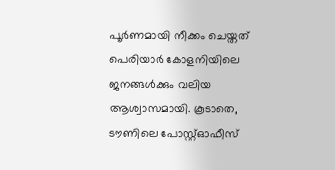പൂർണമായി നീക്കം ചെയ്തത് പെരിയാർ കോളനിയിലെ ജനങ്ങൾക്കും വലിയ ആശ്വാസമായി. കൂടാതെ, ടൗണിലെ പോസ്റ്റ്ഓഫീസ്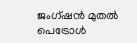ജംഗ്ഷൻ മുതൽ പെട്രോൾ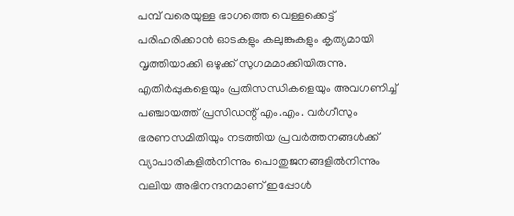പമ്പ് വരെയുള്ള ഭാഗത്തെ വെള്ളക്കെട്ട് പരിഹരിക്കാൻ ഓടകളും കലുങ്കുകളും കൃത്യമായി വൃത്തിയാക്കി ഒഴുക്ക് സുഗമമാക്കിയിരുന്നു.
എതിർപ്പുകളെയും പ്രതിസന്ധികളെയും അവഗണിച്ച് പഞ്ചായത്ത് പ്രസിഡന്റ് എം.എം. വർഗീസും ഭരണസമിതിയും നടത്തിയ പ്രവർത്തനങ്ങൾക്ക് വ്യാപാരികളിൽനിന്നും പൊതുജനങ്ങളിൽനിന്നും വലിയ അഭിനന്ദനമാണ് ഇപ്പോൾ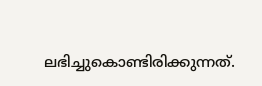ലഭിച്ചുകൊണ്ടിരിക്കുന്നത്.